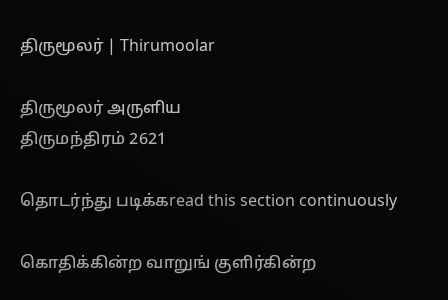திருமூலர் | Thirumoolar

திருமூலர் அருளிய
திருமந்திரம் 2621

தொடர்ந்து படிக்கread this section continuously

கொதிக்கின்ற வாறுங் குளிர்கின்ற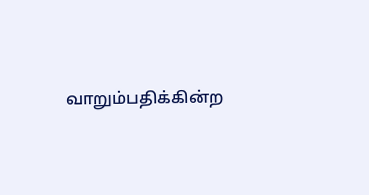வாறும்பதிக்கின்ற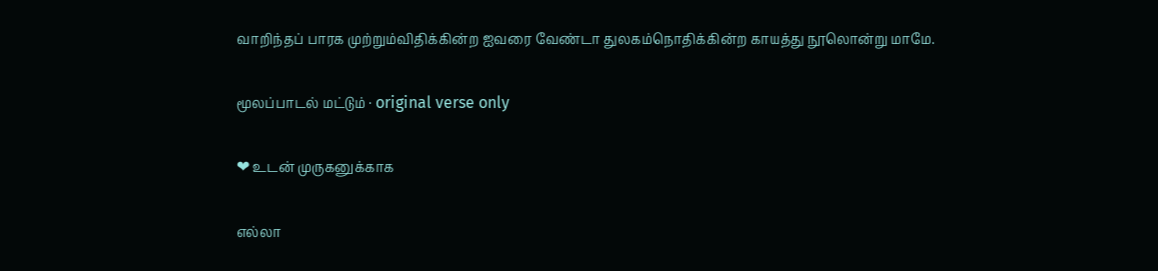வாறிந்தப் பாரக முற்றும்விதிக்கின்ற ஐவரை வேண்டா துலகம்நொதிக்கின்ற காயத்து நூலொன்று மாமே.

மூலப்பாடல் மட்டும் · original verse only

❤ உடன் முருகனுக்காக

எல்லா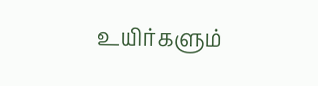உயிர்களும்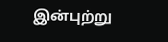இன்புற்று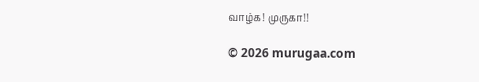வாழ்க! முருகா!!

© 2026 murugaa.com